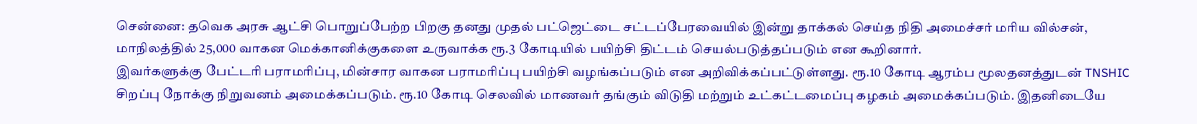சென்னை: தவெக அரசு ஆட்சி பொறுப்பேற்ற பிறகு தனது முதல் பட்ஜெட்டை சட்டப்பேரவையில் இன்று தாக்கல் செய்த நிதி அமைச்சர் மரிய வில்சன், மாநிலத்தில் 25,000 வாகன மெக்கானிக்குகளை உருவாக்க ரூ.3 கோடியில் பயிற்சி திட்டம் செயல்படுத்தப்படும் என கூறினார்.
இவர்களுக்கு பேட்டரி பராமரிப்பு, மின்சார வாகன பராமரிப்பு பயிற்சி வழங்கப்படும் என அறிவிக்கப்பட்டுள்ளது. ரூ.10 கோடி ஆரம்ப மூலதனத்துடன் TNSHIC சிறப்பு நோக்கு நிறுவனம் அமைக்கப்படும். ரூ.10 கோடி செலவில் மாணவர் தங்கும் விடுதி மற்றும் உட்கட்டமைப்பு கழகம் அமைக்கப்படும். இதனிடையே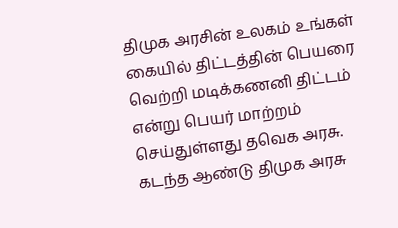திமுக அரசின் உலகம் உங்கள் கையில் திட்டத்தின் பெயரை வெற்றி மடிக்கணனி திட்டம் என்று பெயர் மாற்றம் செய்துள்ளது தவெக அரசு. கடந்த ஆண்டு திமுக அரசு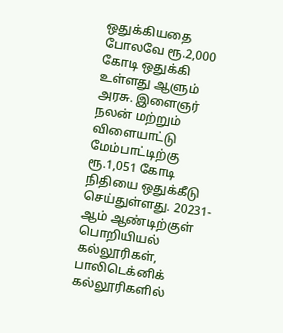ஒதுக்கியதை போலவே ரூ.2,000 கோடி ஒதுக்கி உள்ளது ஆளும் அரசு. இளைஞர் நலன் மற்றும் விளையாட்டு மேம்பாட்டிற்கு ரூ.1,051 கோடி நிதியை ஒதுக்கீடு செய்துள்ளது. 20231-ஆம் ஆண்டிற்குள் பொறியியல் கல்லூரிகள், பாலிடெக்னிக் கல்லூரிகளில்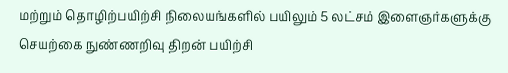மற்றும் தொழிற்பயிற்சி நிலையங்களில் பயிலும் 5 லட்சம் இளைஞர்களுக்கு செயற்கை நுண்ணறிவு திறன் பயிற்சி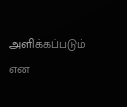அளிக்கப்படும் என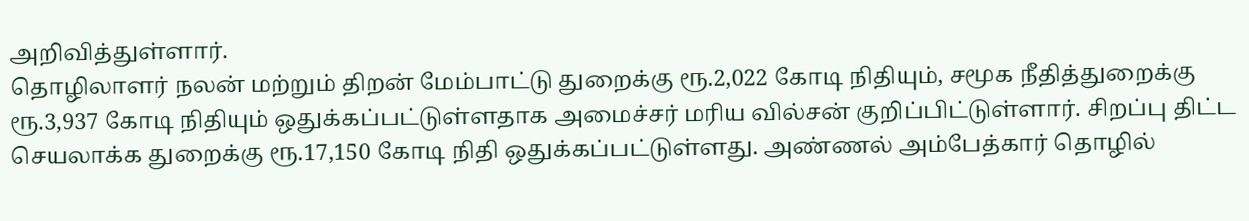அறிவித்துள்ளார்.
தொழிலாளர் நலன் மற்றும் திறன் மேம்பாட்டு துறைக்கு ரூ.2,022 கோடி நிதியும், சமூக நீதித்துறைக்கு ரூ.3,937 கோடி நிதியும் ஒதுக்கப்பட்டுள்ளதாக அமைச்சர் மரிய வில்சன் குறிப்பிட்டுள்ளார். சிறப்பு திட்ட செயலாக்க துறைக்கு ரூ.17,150 கோடி நிதி ஒதுக்கப்பட்டுள்ளது. அண்ணல் அம்பேத்கார் தொழில்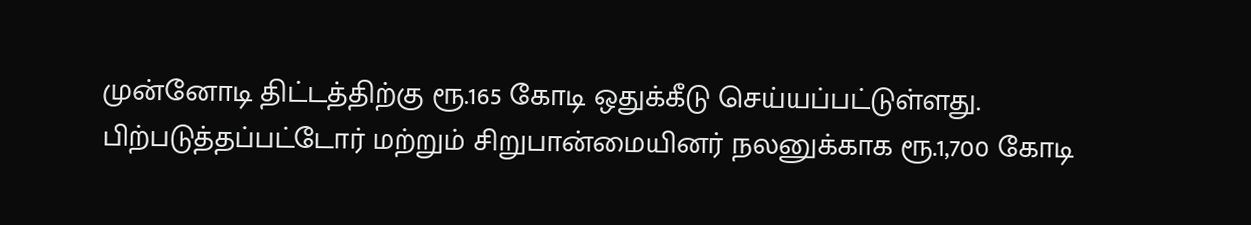முன்னோடி திட்டத்திற்கு ரூ.165 கோடி ஒதுக்கீடு செய்யப்பட்டுள்ளது. பிற்படுத்தப்பட்டோர் மற்றும் சிறுபான்மையினர் நலனுக்காக ரூ.1,700 கோடி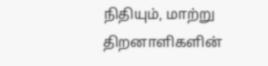நிதியும், மாற்று திறனாளிகளின்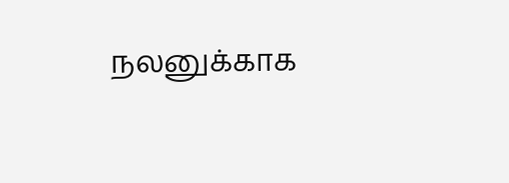நலனுக்காக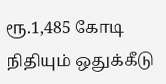ரூ.1,485 கோடி நிதியும் ஒதுக்கீடு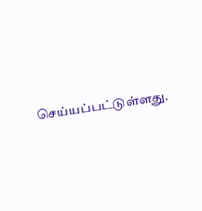செய்யப்பட்டுள்ளது.